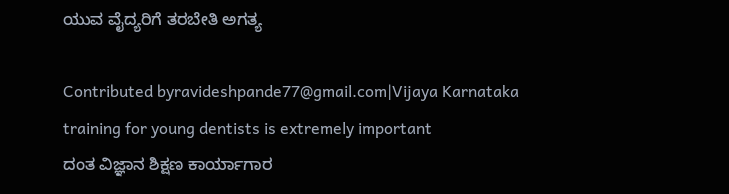ಯುವ ವೈದ್ಯರಿಗೆ ತರಬೇತಿ ಅಗತ್ಯ

Contributed byravideshpande77@gmail.com|Vijaya Karnataka
training for young dentists is extremely important
ದಂತ ವಿಜ್ಞಾನ ಶಿಕ್ಷಣ ಕಾರ್ಯಾಗಾರ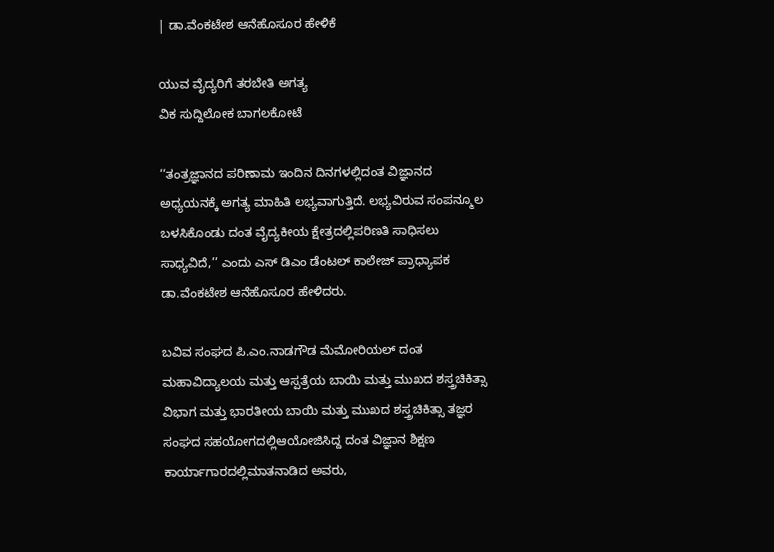| ಡಾ.ವೆಂಕಟೇಶ ಆನೆಹೊಸೂರ ಹೇಳಿಕೆ

ಯುವ ವೈದ್ಯರಿಗೆ ತರಬೇತಿ ಅಗತ್ಯ
ವಿಕ ಸುದ್ದಿಲೋಕ ಬಾಗಲಕೋಟೆ

‘‘ತಂತ್ರಜ್ಞಾನದ ಪರಿಣಾಮ ಇಂದಿನ ದಿನಗಳಲ್ಲಿದಂತ ವಿಜ್ಞಾನದ ಅಧ್ಯಯನಕ್ಕೆ ಅಗತ್ಯ ಮಾಹಿತಿ ಲಭ್ಯವಾಗುತ್ತಿದೆ. ಲಭ್ಯವಿರುವ ಸಂಪನ್ಮೂಲ ಬಳಸಿಕೊಂಡು ದಂತ ವೈದ್ಯಕೀಯ ಕ್ಷೇತ್ರದಲ್ಲಿಪರಿಣತಿ ಸಾಧಿಸಲು ಸಾಧ್ಯವಿದೆ,’’ ಎಂದು ಎಸ್ ಡಿಎಂ ಡೆಂಟಲ್ ಕಾಲೇಜ್ ಪ್ರಾಧ್ಯಾಪಕ ಡಾ.ವೆಂಕಟೇಶ ಆನೆಹೊಸೂರ ಹೇಳಿದರು.

ಬವಿವ ಸಂಘದ ಪಿ.ಎಂ.ನಾಡಗೌಡ ಮೆಮೋರಿಯಲ್ ದಂತ ಮಹಾವಿದ್ಯಾಲಯ ಮತ್ತು ಆಸ್ಪತ್ರೆಯ ಬಾಯಿ ಮತ್ತು ಮುಖದ ಶಸ್ತ್ರಚಿಕಿತ್ಸಾ ವಿಭಾಗ ಮತ್ತು ಭಾರತೀಯ ಬಾಯಿ ಮತ್ತು ಮುಖದ ಶಸ್ತ್ರಚಿಕಿತ್ಸಾ ತಜ್ಞರ ಸಂಘದ ಸಹಯೋಗದಲ್ಲಿಆಯೋಜಿಸಿದ್ದ ದಂತ ವಿಜ್ಞಾನ ಶಿಕ್ಷಣ ಕಾರ್ಯಾಗಾರದಲ್ಲಿಮಾತನಾಡಿದ ಅವರು,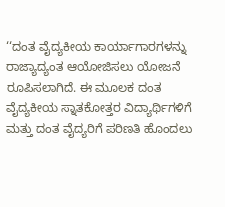‘‘ದಂತ ವೈದ್ಯಕೀಯ ಕಾರ್ಯಾಗಾರಗಳನ್ನು ರಾಜ್ಯಾದ್ಯಂತ ಆಯೋಜಿಸಲು ಯೋಜನೆ ರೂಪಿಸಲಾಗಿದೆ. ಈ ಮೂಲಕ ದಂತ ವೈದ್ಯಕೀಯ ಸ್ನಾತಕೋತ್ತರ ವಿದ್ಯಾರ್ಥಿಗಳಿಗೆ ಮತ್ತು ದಂತ ವೈದ್ಯರಿಗೆ ಪರಿಣತಿ ಹೊಂದಲು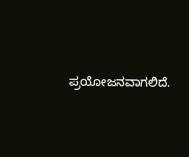ಪ್ರಯೋಜನವಾಗಲಿದೆ.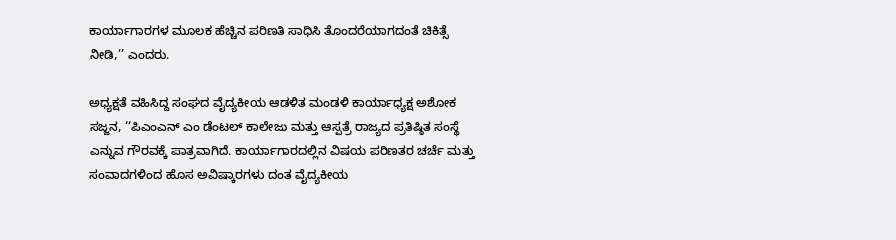ಕಾರ್ಯಾಗಾರಗಳ ಮೂಲಕ ಹೆಚ್ಚಿನ ಪರಿಣತಿ ಸಾಧಿಸಿ ತೊಂದರೆಯಾಗದಂತೆ ಚಿಕಿತ್ಸೆ ನೀಡಿ,’’ ಎಂದರು.

ಅಧ್ಯಕ್ಷತೆ ವಹಿಸಿದ್ದ ಸಂಘದ ವೈದ್ಯಕೀಯ ಆಡಳಿತ ಮಂಡಳಿ ಕಾರ್ಯಾಧ್ಯಕ್ಷ ಅಶೋಕ ಸಜ್ಜನ, ‘‘ಪಿಎಂಎನ್ ಎಂ ಡೆಂಟಲ್ ಕಾಲೇಜು ಮತ್ತು ಆಸ್ಪತ್ರೆ ರಾಜ್ಯದ ಪ್ರತಿಷ್ಠಿತ ಸಂಸ್ಥೆ ಎನ್ನುವ ಗೌರವಕ್ಕೆ ಪಾತ್ರವಾಗಿದೆ. ಕಾರ್ಯಾಗಾರದಲ್ಲಿನ ವಿಷಯ ಪರಿಣತರ ಚರ್ಚೆ ಮತ್ತು ಸಂವಾದಗಳಿಂದ ಹೊಸ ಅವಿಷ್ಕಾರಗಳು ದಂತ ವೈದ್ಯಕೀಯ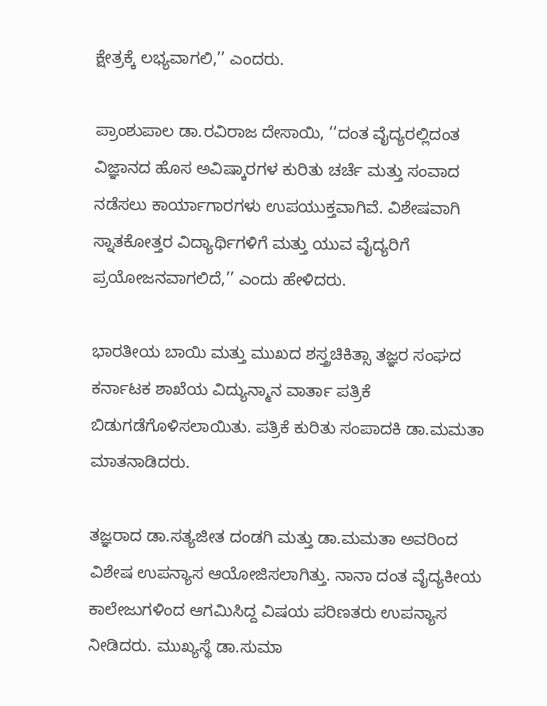ಕ್ಷೇತ್ರಕ್ಕೆ ಲಭ್ಯವಾಗಲಿ,’’ ಎಂದರು.

ಪ್ರಾಂಶುಪಾಲ ಡಾ.ರವಿರಾಜ ದೇಸಾಯಿ, ‘‘ದಂತ ವೈದ್ಯರಲ್ಲಿದಂತ ವಿಜ್ಞಾನದ ಹೊಸ ಅವಿಷ್ಕಾರಗಳ ಕುರಿತು ಚರ್ಚೆ ಮತ್ತು ಸಂವಾದ ನಡೆಸಲು ಕಾರ್ಯಾಗಾರಗಳು ಉಪಯುಕ್ತವಾಗಿವೆ. ವಿಶೇಷವಾಗಿ ಸ್ನಾತಕೋತ್ತರ ವಿದ್ಯಾರ್ಥಿಗಳಿಗೆ ಮತ್ತು ಯುವ ವೈದ್ಯರಿಗೆ ಪ್ರಯೋಜನವಾಗಲಿದೆ,’’ ಎಂದು ಹೇಳಿದರು.

ಭಾರತೀಯ ಬಾಯಿ ಮತ್ತು ಮುಖದ ಶಸ್ತ್ರಚಿಕಿತ್ಸಾ ತಜ್ಞರ ಸಂಘದ ಕರ್ನಾಟಕ ಶಾಖೆಯ ವಿದ್ಯುನ್ಮಾನ ವಾರ್ತಾ ಪತ್ರಿಕೆ ಬಿಡುಗಡೆಗೊಳಿಸಲಾಯಿತು. ಪತ್ರಿಕೆ ಕುರಿತು ಸಂಪಾದಕಿ ಡಾ.ಮಮತಾ ಮಾತನಾಡಿದರು.

ತಜ್ಞರಾದ ಡಾ.ಸತ್ಯಜೀತ ದಂಡಗಿ ಮತ್ತು ಡಾ.ಮಮತಾ ಅವರಿಂದ ವಿಶೇಷ ಉಪನ್ಯಾಸ ಆಯೋಜಿಸಲಾಗಿತ್ತು. ನಾನಾ ದಂತ ವೈದ್ಯಕೀಯ ಕಾಲೇಜುಗಳಿಂದ ಆಗಮಿಸಿದ್ದ ವಿಷಯ ಪರಿಣತರು ಉಪನ್ಯಾಸ ನೀಡಿದರು. ಮುಖ್ಯಸ್ಥೆ ಡಾ.ಸುಮಾ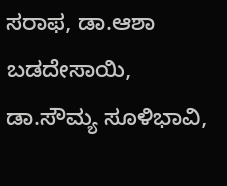ಸರಾಫ, ಡಾ.ಆಶಾ ಬಡದೇಸಾಯಿ, ಡಾ.ಸೌಮ್ಯ ಸೂಳಿಭಾವಿ,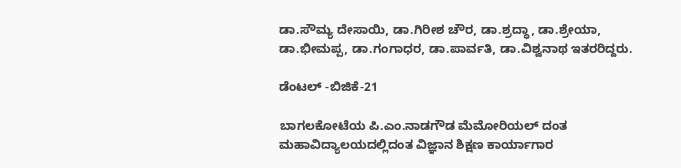ಡಾ.ಸೌಮ್ಯ ದೇಸಾಯಿ, ಡಾ.ಗಿರೀಶ ಚೌರ, ಡಾ.ಶ್ರದ್ಧಾ, ಡಾ.ಶ್ರೇಯಾ, ಡಾ.ಭೀಮಪ್ಪ, ಡಾ.ಗಂಗಾಧರ, ಡಾ.ಪಾರ್ವತಿ, ಡಾ.ವಿಶ್ವನಾಥ ಇತರರಿದ್ದರು.

ಡೆಂಟಲ್ -ಬಿಜಿಕೆ-21

ಬಾಗಲಕೋಟೆಯ ಪಿ.ಎಂ.ನಾಡಗೌಡ ಮೆಮೋರಿಯಲ್ ದಂತ ಮಹಾವಿದ್ಯಾಲಯದಲ್ಲಿದಂತ ವಿಜ್ಞಾನ ಶಿಕ್ಷಣ ಕಾರ್ಯಾಗಾರ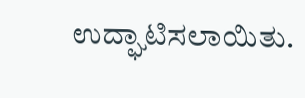ಉದ್ಘಾಟಿಸಲಾಯಿತು.